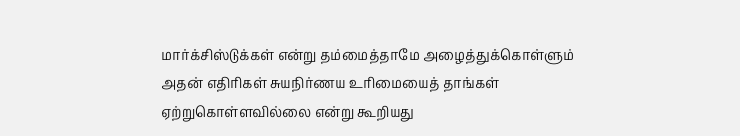மார்க்சிஸ்டுக்கள் என்று தம்மைத்தாமே அழைத்துக்கொள்ளும் அதன் எதிரிகள் சுயநிர்ணய உரிமையைத் தாங்கள் ஏற்றுகொள்ளவில்லை என்று கூறியது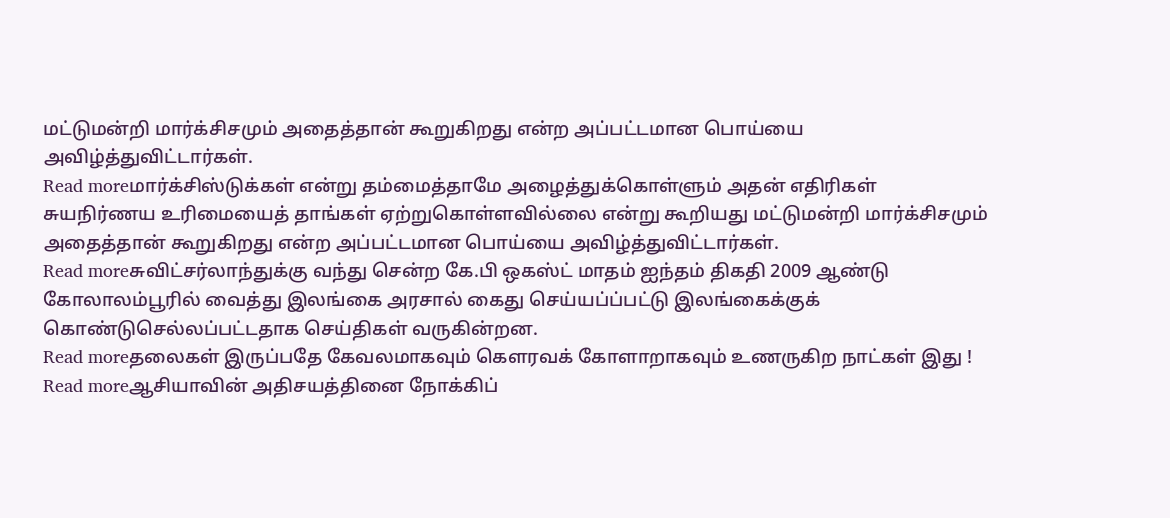மட்டுமன்றி மார்க்சிசமும் அதைத்தான் கூறுகிறது என்ற அப்பட்டமான பொய்யை அவிழ்த்துவிட்டார்கள்.
Read moreமார்க்சிஸ்டுக்கள் என்று தம்மைத்தாமே அழைத்துக்கொள்ளும் அதன் எதிரிகள் சுயநிர்ணய உரிமையைத் தாங்கள் ஏற்றுகொள்ளவில்லை என்று கூறியது மட்டுமன்றி மார்க்சிசமும் அதைத்தான் கூறுகிறது என்ற அப்பட்டமான பொய்யை அவிழ்த்துவிட்டார்கள்.
Read moreசுவிட்சர்லாந்துக்கு வந்து சென்ற கே.பி ஒகஸ்ட் மாதம் ஐந்தம் திகதி 2009 ஆண்டு கோலாலம்பூரில் வைத்து இலங்கை அரசால் கைது செய்யப்ப்பட்டு இலங்கைக்குக் கொண்டுசெல்லப்பட்டதாக செய்திகள் வருகின்றன.
Read moreதலைகள் இருப்பதே கேவலமாகவும் கௌரவக் கோளாறாகவும் உணருகிற நாட்கள் இது !
Read moreஆசியாவின் அதிசயத்தினை நோக்கிப்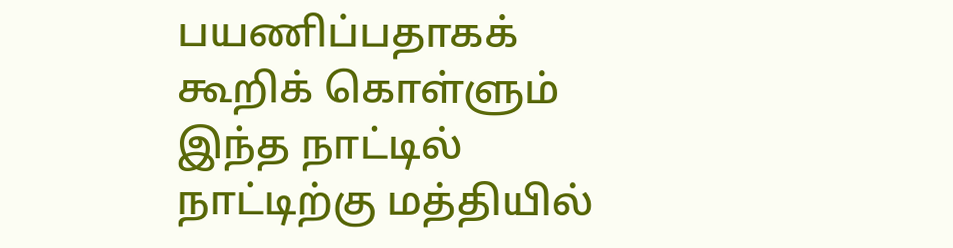பயணிப்பதாகக் கூறிக் கொள்ளும் இந்த நாட்டில் நாட்டிற்கு மத்தியில்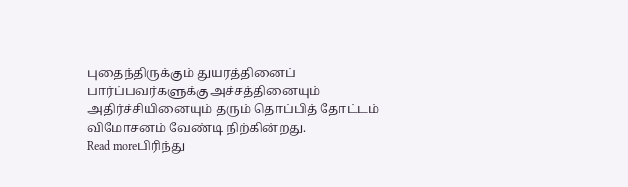புதைந்திருக்கும் துயரத்தினைப் பார்ப்பவர்களுக்குஅச்சத்தினையும் அதிர்ச்சியினையும் தரும் தொப்பித் தோட்டம் விமோசனம் வேண்டி நிற்கின்றது.
Read moreபிரிந்து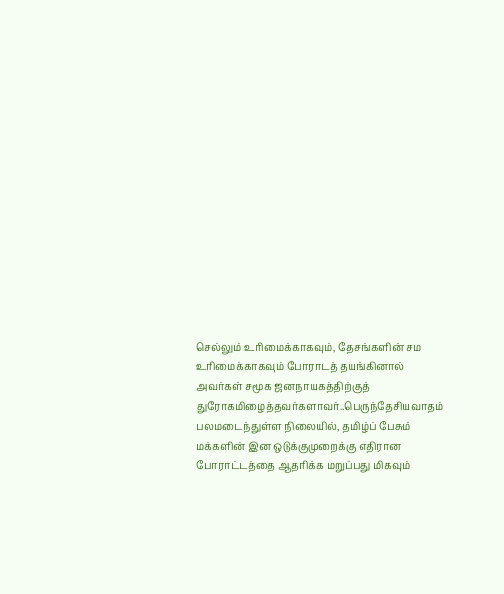செல்லும் உரிமைக்காகவும், தேசங்களின் சம உரிமைக்காகவும் போராடத் தயங்கினால் அவர்கள் சமூக ஜனநாயகத்திற்குத் துரோகமிழைத்தவர்களாவர்..பெருந்தேசியவாதம் பலமடைந்துள்ள நிலையில், தமிழ்ப் பேசும் மக்களின் இன ஒடுக்குமுறைக்கு எதிரான போராட்டத்தை ஆதரிக்க மறுப்பது மிகவும்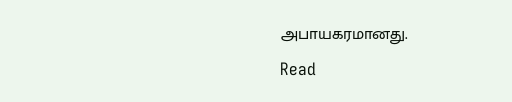அபாயகரமானது.
Read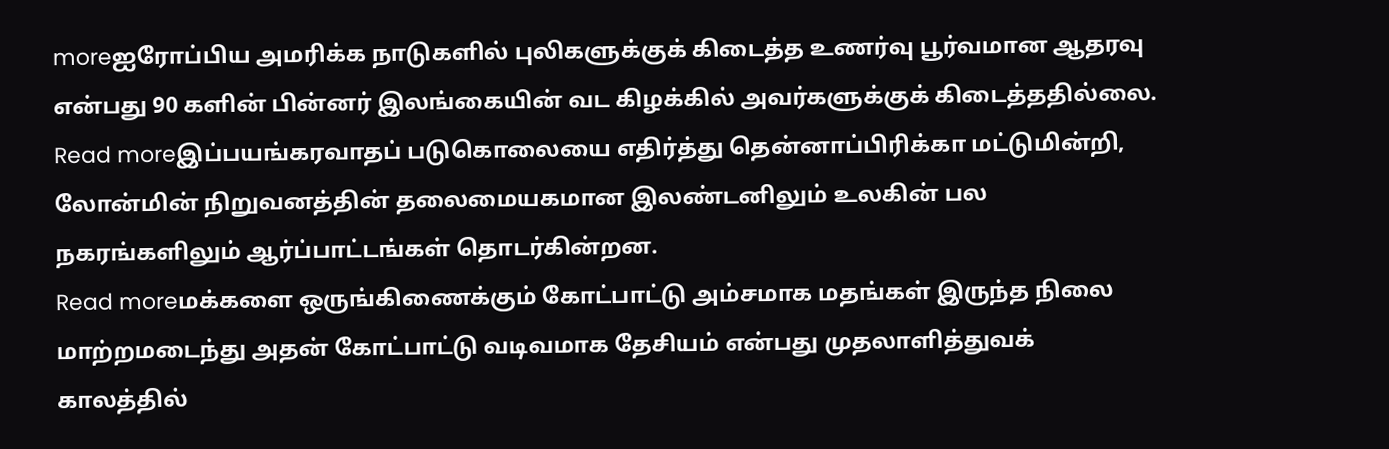moreஐரோப்பிய அமரிக்க நாடுகளில் புலிகளுக்குக் கிடைத்த உணர்வு பூர்வமான ஆதரவு என்பது 90 களின் பின்னர் இலங்கையின் வட கிழக்கில் அவர்களுக்குக் கிடைத்ததில்லை.
Read moreஇப்பயங்கரவாதப் படுகொலையை எதிர்த்து தென்னாப்பிரிக்கா மட்டுமின்றி, லோன்மின் நிறுவனத்தின் தலைமையகமான இலண்டனிலும் உலகின் பல நகரங்களிலும் ஆர்ப்பாட்டங்கள் தொடர்கின்றன.
Read moreமக்களை ஒருங்கிணைக்கும் கோட்பாட்டு அம்சமாக மதங்கள் இருந்த நிலை மாற்றமடைந்து அதன் கோட்பாட்டு வடிவமாக தேசியம் என்பது முதலாளித்துவக் காலத்தில்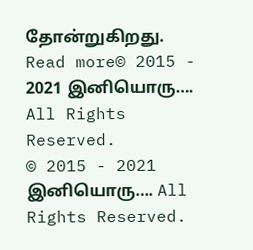தோன்றுகிறது.
Read more© 2015 - 2021 இனியொரு…. All Rights Reserved.
© 2015 - 2021 இனியொரு…. All Rights Reserved.